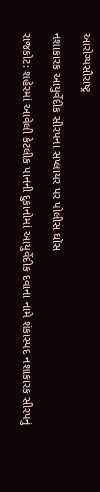આરોગ્યસૌરાષ્ટ્ર

નશાકારક આયુર્વેદીક સીરપના સપ્લાયર પર પોલીસ ઘોંસ

રાજકોટ: શહેરમાં આવેલી કેટલીક પાનની દુકાનોમાં આયુર્વેદીક દવાના નામે શંકાસ્પદ નશાકારક સીરપનું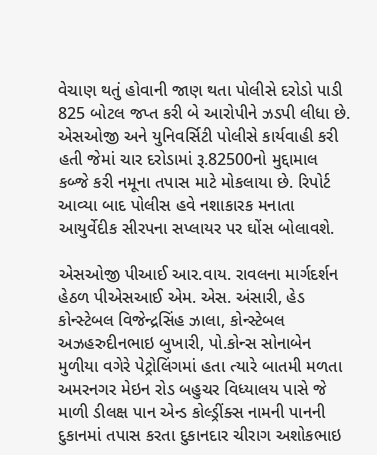વેચાણ થતું હોવાની જાણ થતા પોલીસે દરોડો પાડી 825 બોટલ જપ્ત કરી બે આરોપીને ઝડપી લીધા છે. એસઓજી અને યુનિવર્સિટી પોલીસે કાર્યવાહી કરી હતી જેમાં ચાર દરોડામાં રૂ.82500નો મુદ્દામાલ કબ્જે કરી નમૂના તપાસ માટે મોકલાયા છે. રિપોર્ટ આવ્યા બાદ પોલીસ હવે નશાકારક મનાતા આયુર્વેદીક સીરપના સપ્લાયર પર ઘોંસ બોલાવશે.

એસઓજી પીઆઈ આર.વાય. રાવલના માર્ગદર્શન હેઠળ પીએસઆઈ એમ. એસ. અંસારી, હેડ કોન્સ્ટેબલ વિજેન્દ્રસિંહ ઝાલા, કોન્સ્ટેબલ અઝહરુદીનભાઇ બુખારી, પો.કોન્સ સોનાબેન મુળીયા વગેરે પેટ્રોલિંગમાં હતા ત્યારે બાતમી મળતા અમરનગર મેઇન રોડ બહુચર વિધ્યાલય પાસે જે માળી ડીલક્ષ પાન એન્ડ કોલ્ડ્રીંક્સ નામની પાનની દુકાનમાં તપાસ કરતા દુકાનદાર ચીરાગ અશોકભાઇ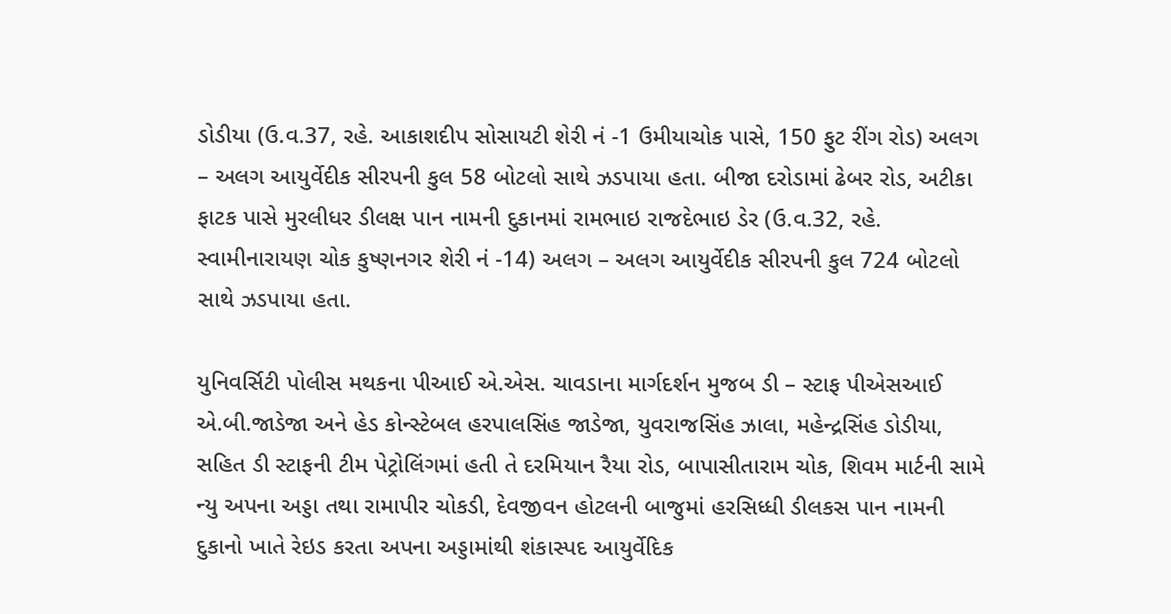ડોડીયા (ઉ.વ.37, રહે. આકાશદીપ સોસાયટી શેરી નં -1 ઉમીયાચોક પાસે, 150 ફુટ રીંગ રોડ) અલગ – અલગ આયુર્વેદીક સીરપની કુલ 58 બોટલો સાથે ઝડપાયા હતા. બીજા દરોડામાં ઢેબર રોડ, અટીકા ફાટક પાસે મુરલીધર ડીલક્ષ પાન નામની દુકાનમાં રામભાઇ રાજદેભાઇ ડેર (ઉ.વ.32, રહે. સ્વામીનારાયણ ચોક કુષ્ણનગર શેરી નં -14) અલગ – અલગ આયુર્વેદીક સીરપની કુલ 724 બોટલો સાથે ઝડપાયા હતા.

યુનિવર્સિટી પોલીસ મથકના પીઆઈ એ.એસ. ચાવડાના માર્ગદર્શન મુજબ ડી – સ્ટાફ પીએસઆઈ એ.બી.જાડેજા અને હેડ કોન્સ્ટેબલ હરપાલસિંહ જાડેજા, યુવરાજસિંહ ઝાલા, મહેન્દ્રસિંહ ડોડીયા, સહિત ડી સ્ટાફની ટીમ પેટ્રોલિંગમાં હતી તે દરમિયાન રૈયા રોડ, બાપાસીતારામ ચોક, શિવમ માર્ટની સામે ન્યુ અપના અડ્ડા તથા રામાપીર ચોકડી, દેવજીવન હોટલની બાજુમાં હરસિધ્ધી ડીલકસ પાન નામની દુકાનો ખાતે રેઇડ કરતા અપના અડ્ડામાંથી શંકાસ્પદ આયુર્વેદિક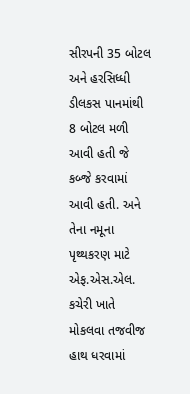સીરપની 35 બોટલ અને હરસિધ્ધી ડીલકસ પાનમાંથી 8 બોટલ મળી આવી હતી જે કબ્જે કરવામાં આવી હતી. અને તેના નમૂના પૃથ્થકરણ માટે એફ.એસ.એલ. કચેરી ખાતે મોકલવા તજવીજ હાથ ધરવામાં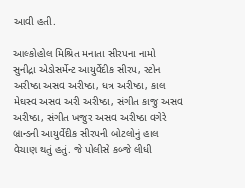આવી હતી.

આલ્કોહોલ મિશ્રિત મનાતા સીરપના નામો
સુનીદ્રા એડોસર્મેન્ટ આયુર્વેદીક સીરપ, સ્ટોન અરીષ્ઠા અસવ અરીષ્ઠા, ધત્ર અરીષ્ઠા, કાલ મેઘસ્વ અસવ અરી અરીષ્ઠા, સંગીત કાજુ અસવ અરીષ્ઠા, સંગીત ખજુર અસવ અરીષ્ઠા વગેરે બ્રાન્ડની આયુર્વેદીક સીરપની બોટલોનું હાલ વેચાણ થતું હતું. જે પોલીસે કબ્જે લીધી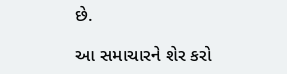છે.

આ સમાચારને શેર કરો